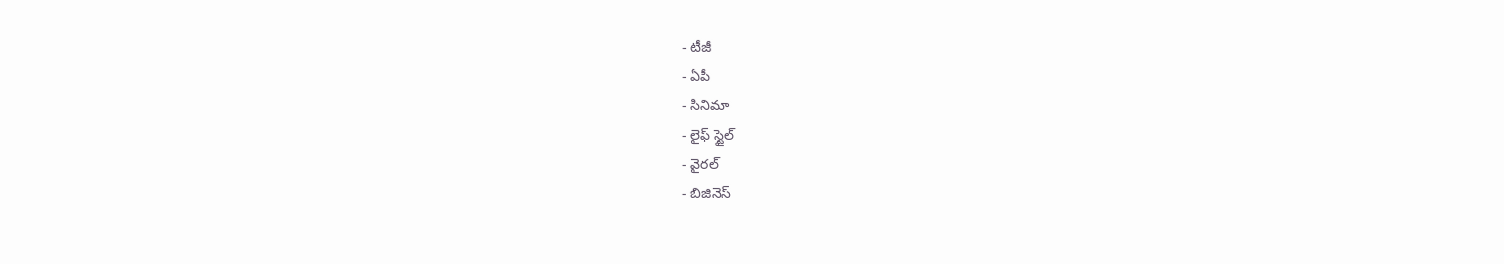- టీజీ
- ఏపీ
- సినిమా
- లైఫ్ స్టైల్
- వైరల్
- బిజినెస్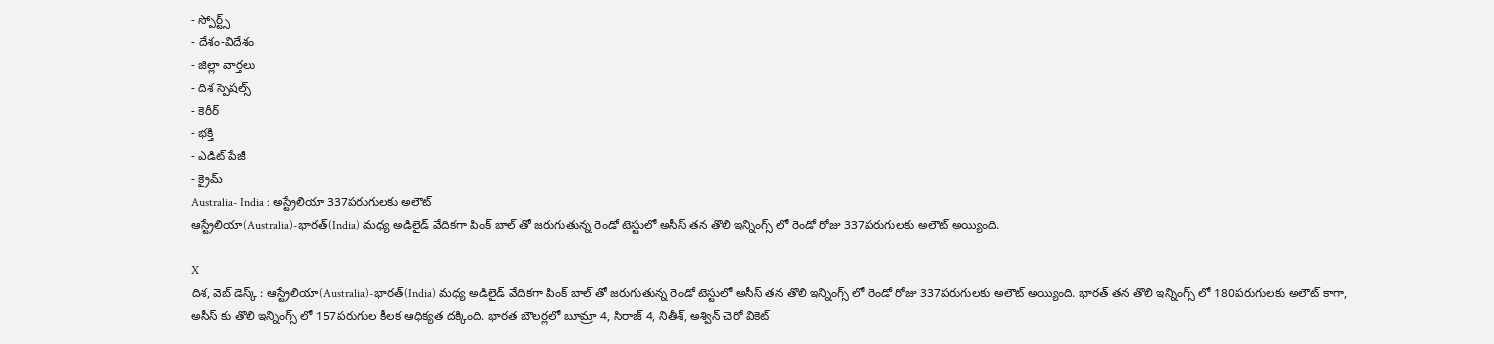- స్పోర్ట్స్
- దేశం-విదేశం
- జిల్లా వార్తలు
- దిశ స్పెషల్స్
- కెరీర్
- భక్తి
- ఎడిట్ పేజీ
- క్రైమ్
Australia- India : అస్ట్రేలియా 337పరుగులకు అలౌట్
ఆస్ట్రేలియా(Australia)-భారత్(India) మధ్య అడిలైడ్ వేదికగా పింక్ బాల్ తో జరుగుతున్న రెండో టెస్టులో అసీస్ తన తొలి ఇన్నింగ్స్ లో రెండో రోజు 337పరుగులకు అలౌట్ అయ్యింది.

X
దిశ, వెబ్ డెస్క్ : ఆస్ట్రేలియా(Australia)-భారత్(India) మధ్య అడిలైడ్ వేదికగా పింక్ బాల్ తో జరుగుతున్న రెండో టెస్టులో అసీస్ తన తొలి ఇన్నింగ్స్ లో రెండో రోజు 337పరుగులకు అలౌట్ అయ్యింది. భారత్ తన తొలి ఇన్నింగ్స్ లో 180పరుగులకు అలౌట్ కాగా, అసీస్ కు తొలి ఇన్నింగ్స్ లో 157పరుగుల కీలక ఆధిక్యత దక్కింది. భారత బౌలర్లలో బూమ్రా 4, సిరాజ్ 4, నితీశ్, అశ్విన్ చెరో వికెట్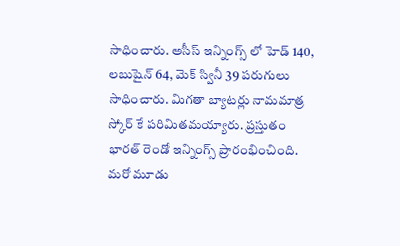సాధించారు. అసీస్ ఇన్నింగ్స్ లో హెడ్ 140, లబుషైన్ 64, మెక్ స్వినీ 39 పరుగులు సాధించారు. మిగతా బ్యాటర్లు నామమాత్ర స్కోర్ కే పరిమితమయ్యారు. ప్రస్తుతం భారత్ రెండో ఇన్నింగ్స్ ప్రారంభించింది.
మరో మూడు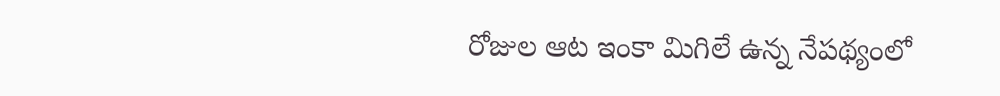రోజుల ఆట ఇంకా మిగిలే ఉన్న నేపథ్యంలో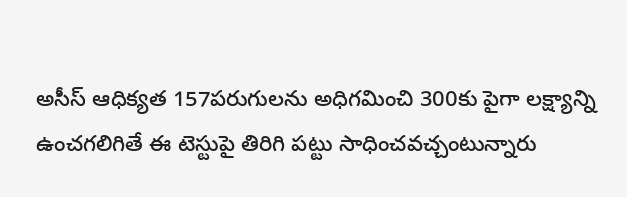అసీస్ ఆధిక్యత 157పరుగులను అధిగమించి 300కు పైగా లక్ష్యాన్ని ఉంచగలిగితే ఈ టెస్టుపై తిరిగి పట్టు సాధించవచ్చంటున్నారు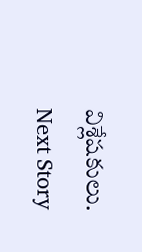విశ్లేషకులు.
Next Story